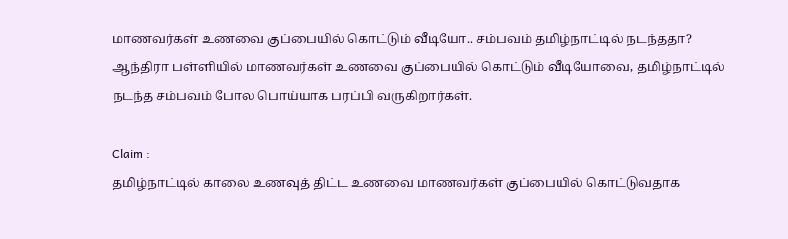மாணவர்கள் உணவை குப்பையில் கொட்டும் வீடியோ.. சம்பவம் தமிழ்நாட்டில் நடந்ததா?
ஆந்திரா பள்ளியில் மாணவர்கள் உணவை குப்பையில் கொட்டும் வீடியோவை, தமிழ்நாட்டில் நடந்த சம்பவம் போல பொய்யாக பரப்பி வருகிறார்கள்.

Claim :
தமிழ்நாட்டில் காலை உணவுத் திட்ட உணவை மாணவர்கள் குப்பையில் கொட்டுவதாக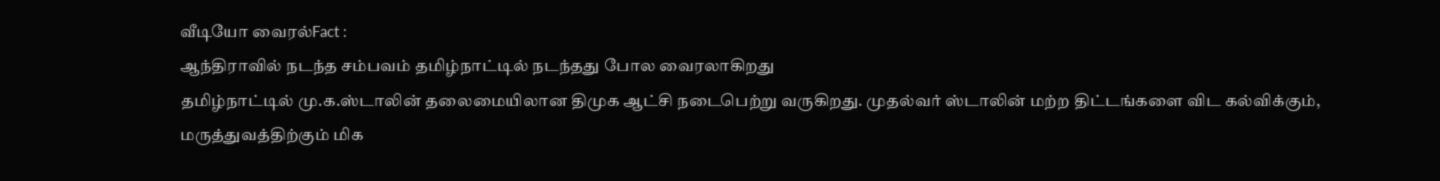வீடியோ வைரல்Fact :
ஆந்திராவில் நடந்த சம்பவம் தமிழ்நாட்டில் நடந்தது போல வைரலாகிறது
தமிழ்நாட்டில் மு.க.ஸ்டாலின் தலைமையிலான திமுக ஆட்சி நடைபெற்று வருகிறது. முதல்வர் ஸ்டாலின் மற்ற திட்டங்களை விட கல்விக்கும், மருத்துவத்திற்கும் மிக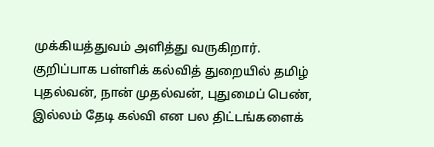முக்கியத்துவம் அளித்து வருகிறார். குறிப்பாக பள்ளிக் கல்வித் துறையில் தமிழ் புதல்வன், நான் முதல்வன், புதுமைப் பெண், இல்லம் தேடி கல்வி என பல திட்டங்களைக்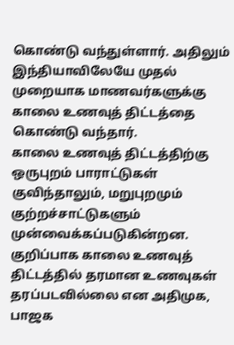கொண்டு வந்துள்ளார். அதிலும் இந்தியாவிலேயே முதல் முறையாக மாணவர்களுக்கு காலை உணவுத் திட்டத்தை கொண்டு வந்தார்.
காலை உணவுத் திட்டத்திற்கு ஒருபுறம் பாராட்டுகள் குவிந்தாலும், மறுபுறமும் குற்றச்சாட்டுகளும் முன்வைக்கப்படுகின்றன. குறிப்பாக காலை உணவுத் திட்டத்தில் தரமான உணவுகள் தரப்படவில்லை என அதிமுக, பாஜக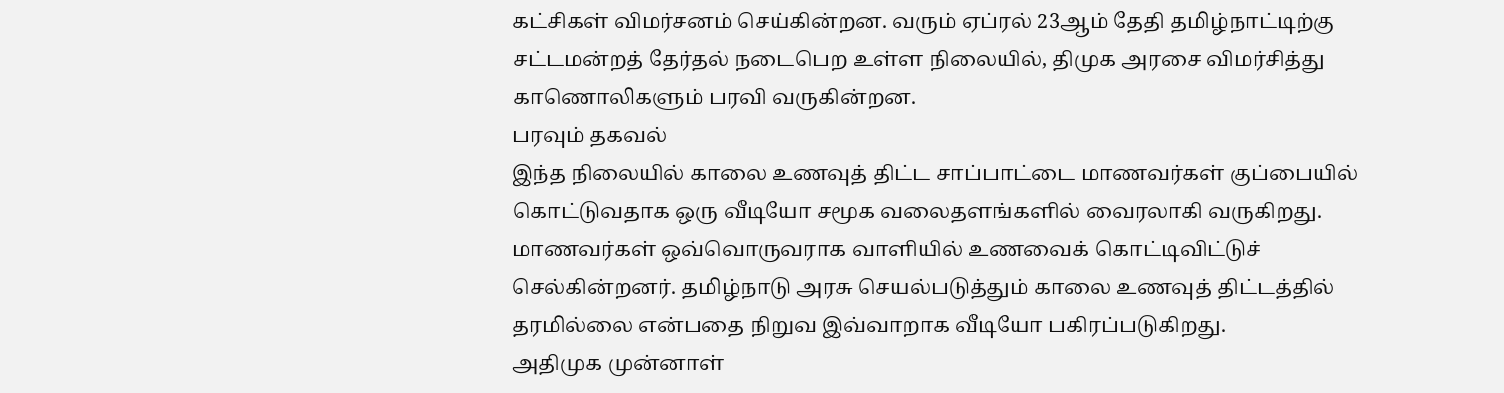கட்சிகள் விமர்சனம் செய்கின்றன. வரும் ஏப்ரல் 23ஆம் தேதி தமிழ்நாட்டிற்கு சட்டமன்றத் தேர்தல் நடைபெற உள்ள நிலையில், திமுக அரசை விமர்சித்து காணொலிகளும் பரவி வருகின்றன.
பரவும் தகவல்
இந்த நிலையில் காலை உணவுத் திட்ட சாப்பாட்டை மாணவர்கள் குப்பையில் கொட்டுவதாக ஒரு வீடியோ சமூக வலைதளங்களில் வைரலாகி வருகிறது. மாணவர்கள் ஒவ்வொருவராக வாளியில் உணவைக் கொட்டிவிட்டுச் செல்கின்றனர். தமிழ்நாடு அரசு செயல்படுத்தும் காலை உணவுத் திட்டத்தில் தரமில்லை என்பதை நிறுவ இவ்வாறாக வீடியோ பகிரப்படுகிறது.
அதிமுக முன்னாள்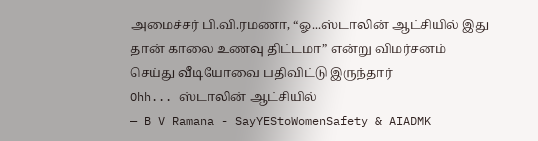அமைச்சர் பி.வி.ரமணா, “ஓ...ஸ்டாலின் ஆட்சியில் இது தான் காலை உணவு திட்டமா” என்று விமர்சனம் செய்து வீடியோவை பதிவிட்டு இருந்தார்
Ohh... ஸ்டாலின் ஆட்சியில்
— B V Ramana - SayYEStoWomenSafety & AIADMK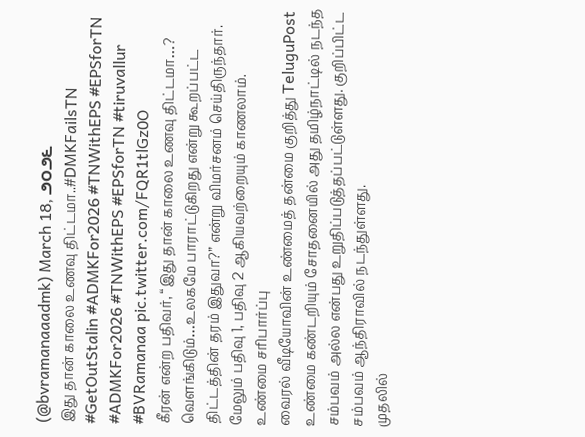(@bvramanaaadmk) March 18, ౨౦౨౬
இது தான் காலை உணவு திட்டமா..#DMKFailsTN #GetOutStalin #ADMKFor2026 #TNWithEPS #EPSforTN #ADMKFor2026 #TNWithEPS #EPSforTN #tiruvallur #BVRamanaa pic.twitter.com/FQR1tlGz0O
கீரன் என்ற பதிவர், “இது தான் காலை உணவு திட்டமா…? வெளங்கிடும்…உலகமே பாராட்டுகிறது என்று கூறப்பட்ட திட்டத்தின் தரம் இதுவா?” என்று விமர்சனம் செய்திருந்தார்.
மேலும் பதிவு 1, பதிவு 2 ஆகியவற்றையும் காணலாம்.
உண்மை சரிபார்ப்பு
வைரல் வீடியோவின் உண்மைத் தன்மை குறித்து TeluguPost உண்மை கண்டறியும் சோதனையில் அது தமிழ்நாட்டில் நடந்த சம்பவம் அல்ல என்பது உறுதிப்படுத்தப்பட்டுள்ளது. குறிப்பிட்ட சம்பவம் ஆந்திராவில் நடந்துள்ளது.
முதலில்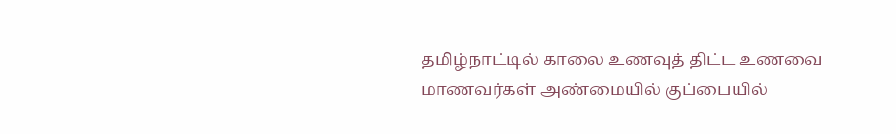தமிழ்நாட்டில் காலை உணவுத் திட்ட உணவை மாணவர்கள் அண்மையில் குப்பையில்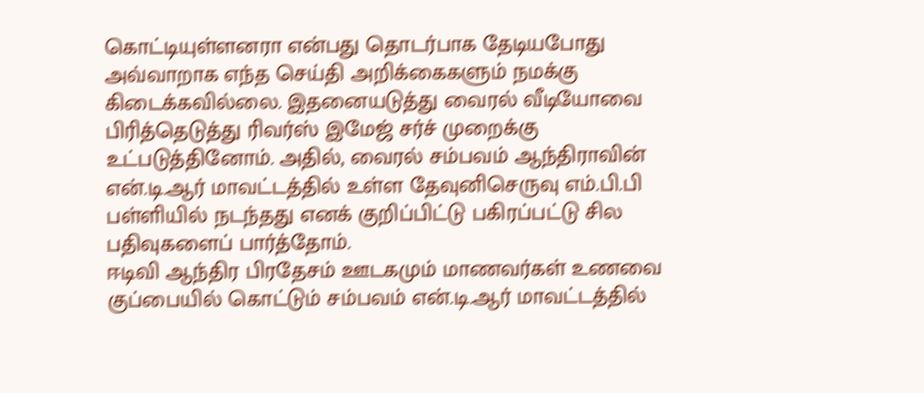கொட்டியுள்ளனரா என்பது தொடர்பாக தேடியபோது அவ்வாறாக எந்த செய்தி அறிக்கைகளும் நமக்கு கிடைக்கவில்லை. இதனையடுத்து வைரல் வீடியோவை பிரித்தெடுத்து ரிவர்ஸ் இமேஜ் சர்ச் முறைக்கு உட்படுத்தினோம். அதில், வைரல் சம்பவம் ஆந்திராவின் என்.டி.ஆர் மாவட்டத்தில் உள்ள தேவுனிசெருவு எம்.பி.பி பள்ளியில் நடந்தது எனக் குறிப்பிட்டு பகிரப்பட்டு சில பதிவுகளைப் பார்த்தோம்.
ஈடிவி ஆந்திர பிரதேசம் ஊடகமும் மாணவர்கள் உணவை குப்பையில் கொட்டும் சம்பவம் என்.டி.ஆர் மாவட்டத்தில்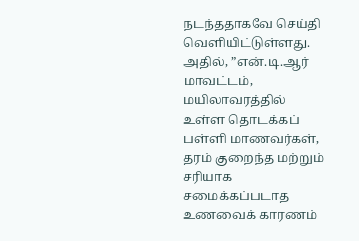நடந்ததாகவே செய்தி வெளியிட்டுள்ளது. அதில், ”என்.டி.ஆர் மாவட்டம், மயிலாவரத்தில் உள்ள தொடக்கப் பள்ளி மாணவர்கள், தரம் குறைந்த மற்றும் சரியாக சமைக்கப்படாத உணவைக் காரணம்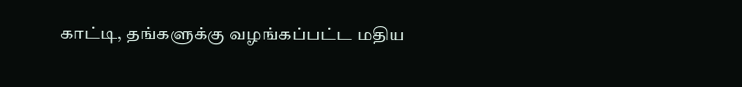காட்டி, தங்களுக்கு வழங்கப்பட்ட மதிய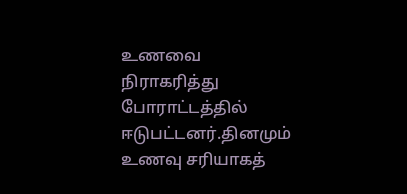உணவை நிராகரித்து போராட்டத்தில் ஈடுபட்டனர்.தினமும் உணவு சரியாகத்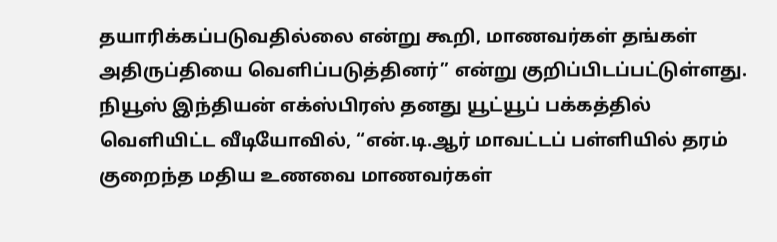தயாரிக்கப்படுவதில்லை என்று கூறி, மாணவர்கள் தங்கள் அதிருப்தியை வெளிப்படுத்தினர்” என்று குறிப்பிடப்பட்டுள்ளது.
நியூஸ் இந்தியன் எக்ஸ்பிரஸ் தனது யூட்யூப் பக்கத்தில் வெளியிட்ட வீடியோவில், “என்.டி.ஆர் மாவட்டப் பள்ளியில் தரம் குறைந்த மதிய உணவை மாணவர்கள்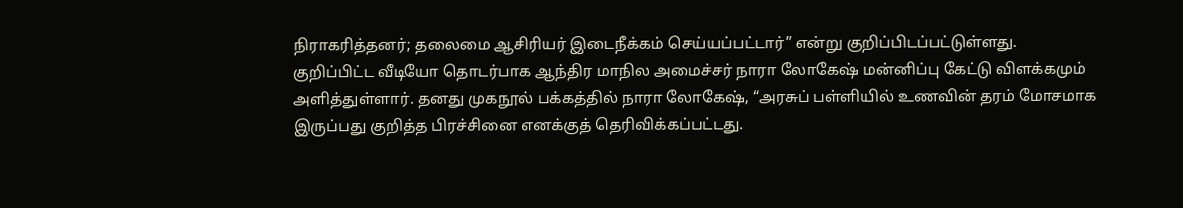நிராகரித்தனர்; தலைமை ஆசிரியர் இடைநீக்கம் செய்யப்பட்டார்” என்று குறிப்பிடப்பட்டுள்ளது.
குறிப்பிட்ட வீடியோ தொடர்பாக ஆந்திர மாநில அமைச்சர் நாரா லோகேஷ் மன்னிப்பு கேட்டு விளக்கமும் அளித்துள்ளார். தனது முகநூல் பக்கத்தில் நாரா லோகேஷ், “அரசுப் பள்ளியில் உணவின் தரம் மோசமாக இருப்பது குறித்த பிரச்சினை எனக்குத் தெரிவிக்கப்பட்டது.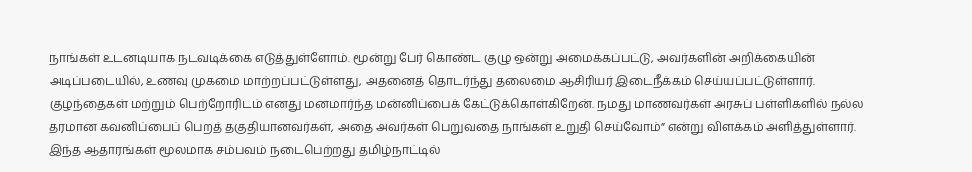நாங்கள் உடனடியாக நடவடிக்கை எடுத்துள்ளோம். மூன்று பேர் கொண்ட குழு ஒன்று அமைக்கப்பட்டு, அவர்களின் அறிக்கையின் அடிப்படையில், உணவு முகமை மாற்றப்பட்டுள்ளது, அதனைத் தொடர்ந்து தலைமை ஆசிரியர் இடைநீக்கம் செய்யப்பட்டுள்ளார்.
குழந்தைகள் மற்றும் பெற்றோரிடம் எனது மனமார்ந்த மன்னிப்பைக் கேட்டுக்கொள்கிறேன். நமது மாணவர்கள் அரசுப் பள்ளிகளில் நல்ல தரமான கவனிப்பைப் பெறத் தகுதியானவர்கள், அதை அவர்கள் பெறுவதை நாங்கள் உறுதி செய்வோம்” என்று விளக்கம் அளித்துள்ளார்.
இந்த ஆதாரங்கள் மூலமாக சம்பவம் நடைபெற்றது தமிழ்நாட்டில்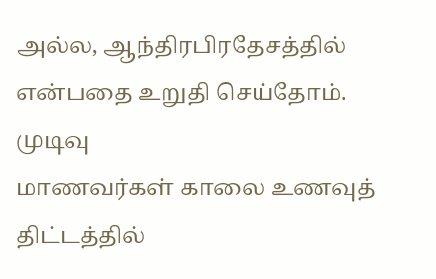அல்ல, ஆந்திரபிரதேசத்தில் என்பதை உறுதி செய்தோம்.
முடிவு
மாணவர்கள் காலை உணவுத் திட்டத்தில்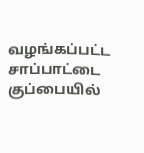வழங்கப்பட்ட சாப்பாட்டை குப்பையில்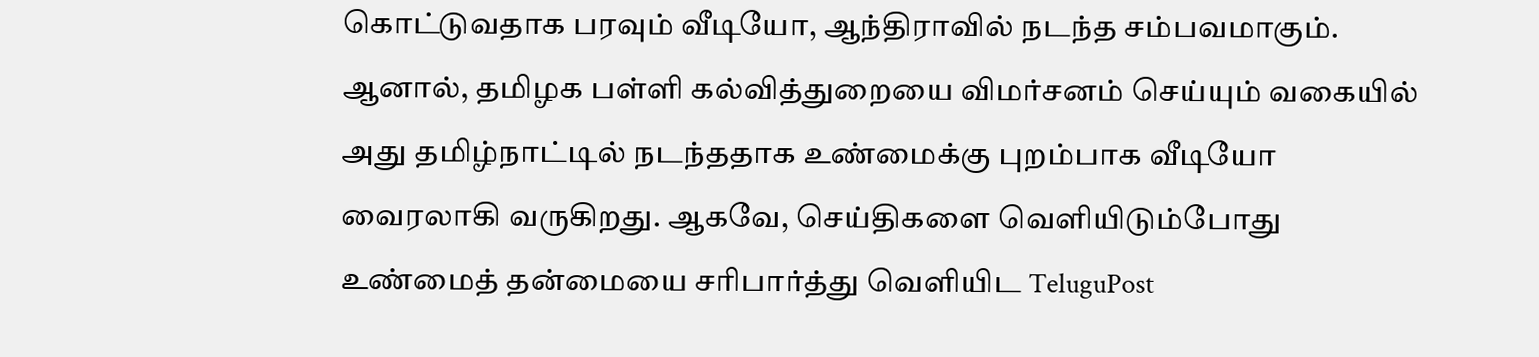கொட்டுவதாக பரவும் வீடியோ, ஆந்திராவில் நடந்த சம்பவமாகும். ஆனால், தமிழக பள்ளி கல்வித்துறையை விமர்சனம் செய்யும் வகையில் அது தமிழ்நாட்டில் நடந்ததாக உண்மைக்கு புறம்பாக வீடியோ வைரலாகி வருகிறது. ஆகவே, செய்திகளை வெளியிடும்போது உண்மைத் தன்மையை சரிபார்த்து வெளியிட TeluguPost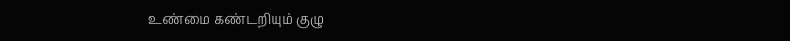உண்மை கண்டறியும் குழு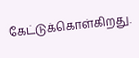கேட்டுக்கொள்கிறது.